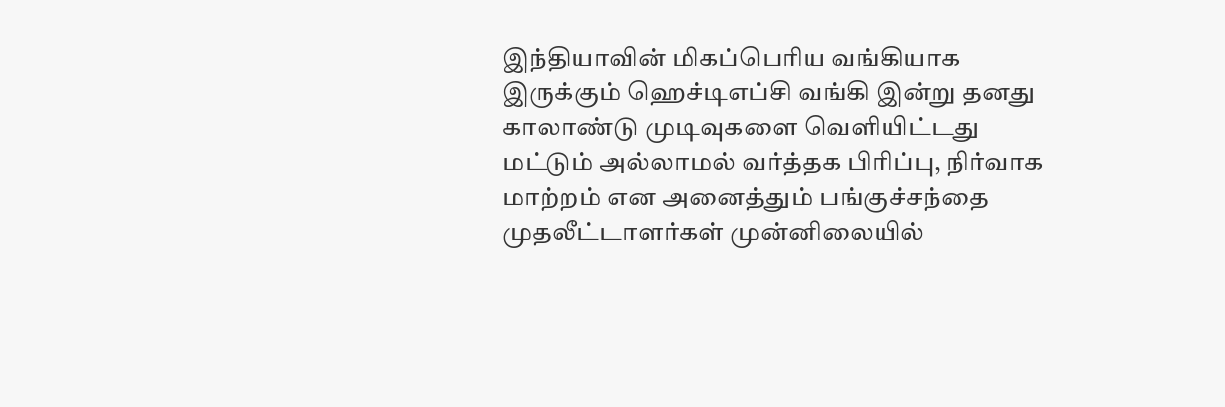இந்தியாவின் மிகப்பெரிய வங்கியாக இருக்கும் ஹெச்டிஎப்சி வங்கி இன்று தனது காலாண்டு முடிவுகளை வெளியிட்டது மட்டும் அல்லாமல் வர்த்தக பிரிப்பு, நிர்வாக மாற்றம் என அனைத்தும் பங்குச்சந்தை முதலீட்டாளர்கள் முன்னிலையில்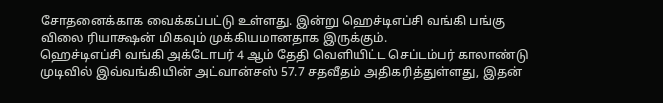சோதனைக்காக வைக்கப்பட்டு உள்ளது. இன்று ஹெச்டிஎப்சி வங்கி பங்கு விலை ரியாக்ஷன் மிகவும் முக்கியமானதாக இருக்கும்.
ஹெச்டிஎப்சி வங்கி அக்டோபர் 4 ஆம் தேதி வெளியிட்ட செப்டம்பர் காலாண்டு முடிவில் இவ்வங்கியின் அட்வான்சஸ் 57.7 சதவீதம் அதிகரித்துள்ளது, இதன்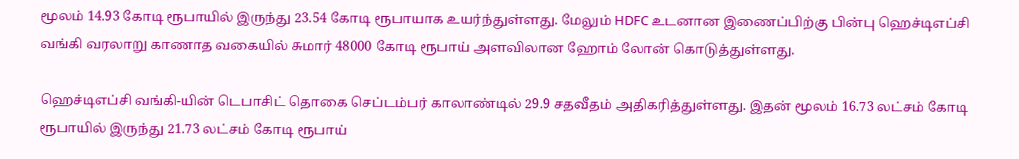மூலம் 14.93 கோடி ரூபாயில் இருந்து 23.54 கோடி ரூபாயாக உயர்ந்துள்ளது. மேலும் HDFC உடனான இணைப்பிற்கு பின்பு ஹெச்டிஎப்சி வங்கி வரலாறு காணாத வகையில் சுமார் 48000 கோடி ரூபாய் அளவிலான ஹோம் லோன் கொடுத்துள்ளது.

ஹெச்டிஎப்சி வங்கி-யின் டெபாசிட் தொகை செப்டம்பர் காலாண்டில் 29.9 சதவீதம் அதிகரித்துள்ளது. இதன் மூலம் 16.73 லட்சம் கோடி ரூபாயில் இருந்து 21.73 லட்சம் கோடி ரூபாய்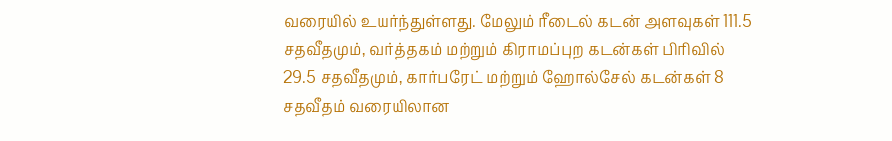வரையில் உயர்ந்துள்ளது. மேலும் ரீடைல் கடன் அளவுகள் 111.5 சதவீதமும், வர்த்தகம் மற்றும் கிராமப்புற கடன்கள் பிரிவில் 29.5 சதவீதமும், கார்பரேட் மற்றும் ஹோல்சேல் கடன்கள் 8 சதவீதம் வரையிலான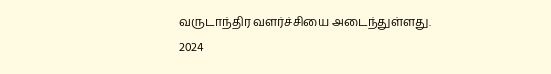வருடாந்திர வளர்ச்சியை அடைந்துள்ளது.
2024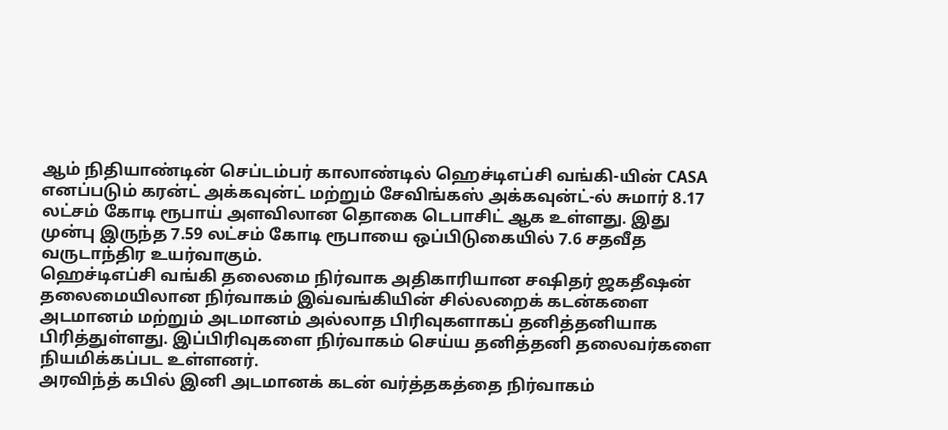ஆம் நிதியாண்டின் செப்டம்பர் காலாண்டில் ஹெச்டிஎப்சி வங்கி-யின் CASA எனப்படும் கரன்ட் அக்கவுன்ட் மற்றும் சேவிங்கஸ் அக்கவுன்ட்-ல் சுமார் 8.17 லட்சம் கோடி ரூபாய் அளவிலான தொகை டெபாசிட் ஆக உள்ளது. இது முன்பு இருந்த 7.59 லட்சம் கோடி ரூபாயை ஒப்பிடுகையில் 7.6 சதவீத வருடாந்திர உயர்வாகும்.
ஹெச்டிஎப்சி வங்கி தலைமை நிர்வாக அதிகாரியான சஷிதர் ஜகதீஷன் தலைமையிலான நிர்வாகம் இவ்வங்கியின் சில்லறைக் கடன்களை அடமானம் மற்றும் அடமானம் அல்லாத பிரிவுகளாகப் தனித்தனியாக பிரித்துள்ளது. இப்பிரிவுகளை நிர்வாகம் செய்ய தனித்தனி தலைவர்களை நியமிக்கப்பட உள்ளனர்.
அரவிந்த் கபில் இனி அடமானக் கடன் வர்த்தகத்தை நிர்வாகம்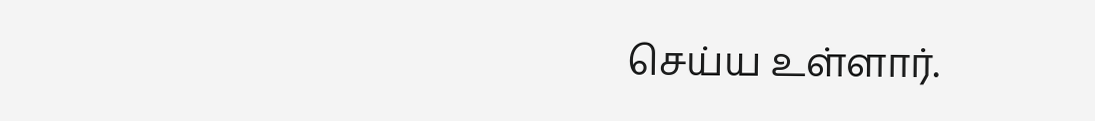செய்ய உள்ளார்.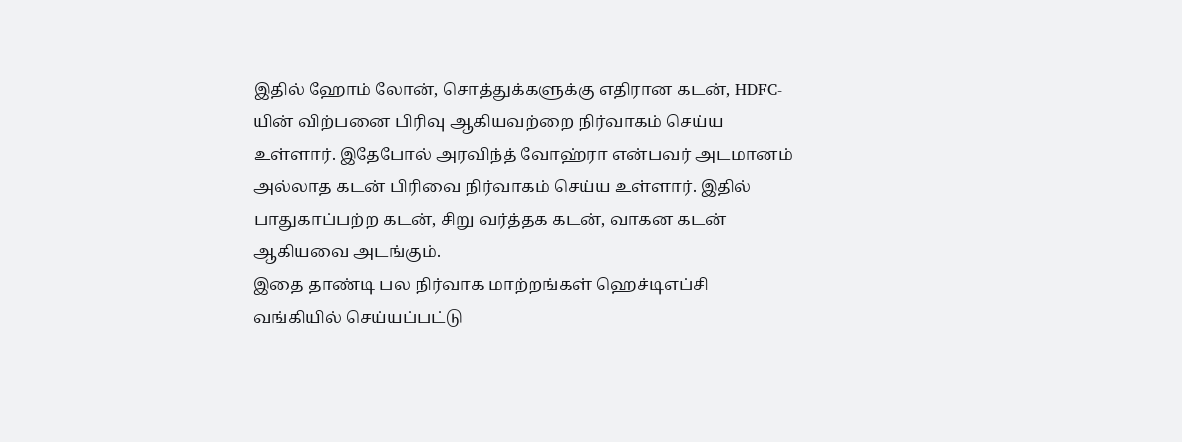இதில் ஹோம் லோன், சொத்துக்களுக்கு எதிரான கடன், HDFC-யின் விற்பனை பிரிவு ஆகியவற்றை நிர்வாகம் செய்ய உள்ளார். இதேபோல் அரவிந்த் வோஹ்ரா என்பவர் அடமானம் அல்லாத கடன் பிரிவை நிர்வாகம் செய்ய உள்ளார். இதில் பாதுகாப்பற்ற கடன், சிறு வர்த்தக கடன், வாகன கடன் ஆகியவை அடங்கும்.
இதை தாண்டி பல நிர்வாக மாற்றங்கள் ஹெச்டிஎப்சி வங்கியில் செய்யப்பட்டு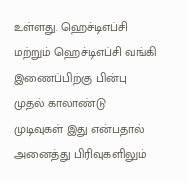உள்ளது. ஹெச்டிஎப்சி மற்றும் ஹெச்டிஎப்சி வங்கி இணைப்பிற்கு பின்பு முதல் காலாண்டு முடிவுகள் இது என்பதால் அனைத்து பிரிவுகளிலும்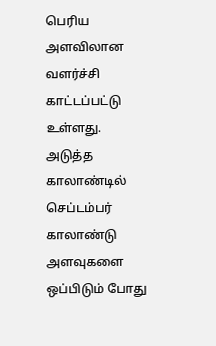பெரிய அளவிலான வளர்ச்சி காட்டப்பட்டு உள்ளது.
அடுத்த காலாண்டில் செப்டம்பர் காலாண்டு அளவுகளை ஒப்பிடும் போது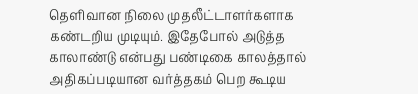தெளிவான நிலை முதலீட்டாளர்களாக கண்டறிய முடியும். இதேபோல் அடுத்த காலாண்டு என்பது பண்டிகை காலத்தால் அதிகப்படியான வர்த்தகம் பெற கூடிய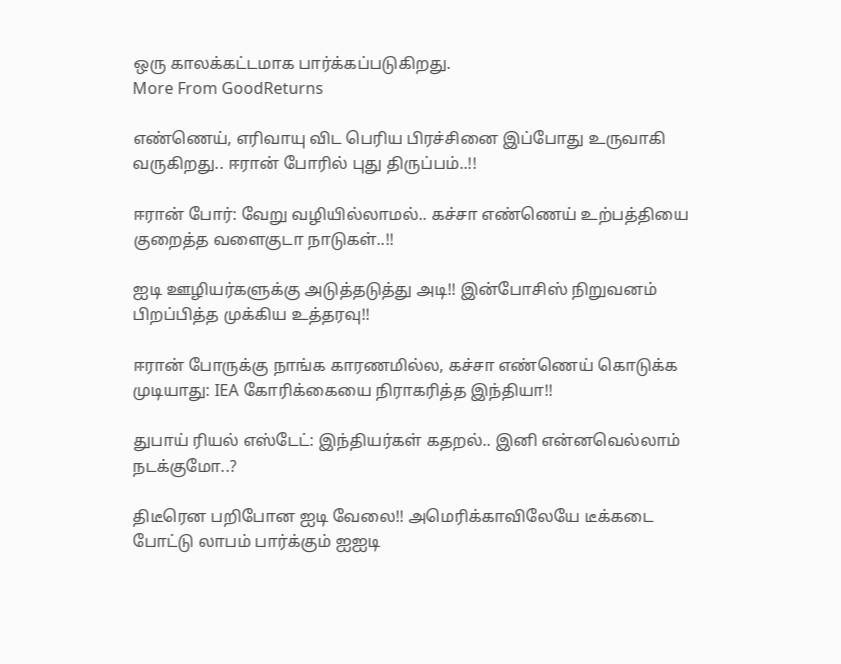ஒரு காலக்கட்டமாக பார்க்கப்படுகிறது.
More From GoodReturns

எண்ணெய், எரிவாயு விட பெரிய பிரச்சினை இப்போது உருவாகி வருகிறது.. ஈரான் போரில் புது திருப்பம்..!!

ஈரான் போர்: வேறு வழியில்லாமல்.. கச்சா எண்ணெய் உற்பத்தியை குறைத்த வளைகுடா நாடுகள்..!!

ஐடி ஊழியர்களுக்கு அடுத்தடுத்து அடி!! இன்போசிஸ் நிறுவனம் பிறப்பித்த முக்கிய உத்தரவு!!

ஈரான் போருக்கு நாங்க காரணமில்ல, கச்சா எண்ணெய் கொடுக்க முடியாது: IEA கோரிக்கையை நிராகரித்த இந்தியா!!

துபாய் ரியல் எஸ்டேட்: இந்தியர்கள் கதறல்.. இனி என்னவெல்லாம் நடக்குமோ..?

திடீரென பறிபோன ஐடி வேலை!! அமெரிக்காவிலேயே டீக்கடை போட்டு லாபம் பார்க்கும் ஐஐடி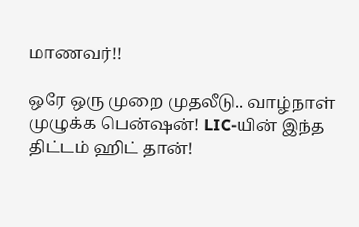மாணவர்!!

ஒரே ஒரு முறை முதலீடு.. வாழ்நாள் முழுக்க பென்ஷன்! LIC-யின் இந்த திட்டம் ஹிட் தான்!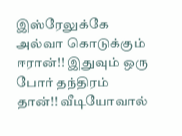இஸ்ரேலுக்கே அல்வா கொடுக்கும் ஈரான்!! இதுவும் ஒரு போர் தந்திரம் தான்!! வீடியோவால்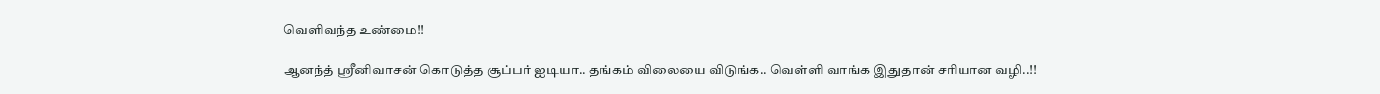வெளிவந்த உண்மை!!

ஆனந்த் ஸ்ரீனிவாசன் கொடுத்த சூப்பர் ஐடியா.. தங்கம் விலையை விடுங்க.. வெள்ளி வாங்க இதுதான் சரியான வழி..!!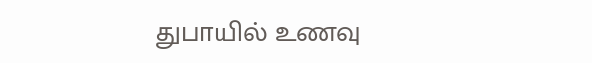துபாயில் உணவு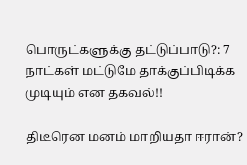பொருட்களுக்கு தட்டுப்பாடு?: 7 நாட்கள் மட்டுமே தாக்குப்பிடிக்க முடியும் என தகவல்!!

திடீரென மனம் மாறியதா ஈரான்?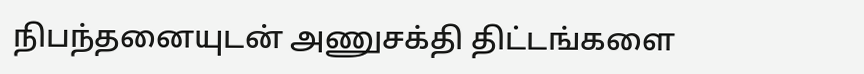நிபந்தனையுடன் அணுசக்தி திட்டங்களை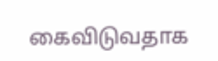கைவிடுவதாக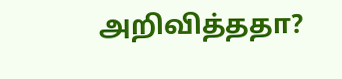அறிவித்ததா?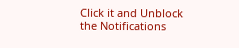Click it and Unblock the Notifications